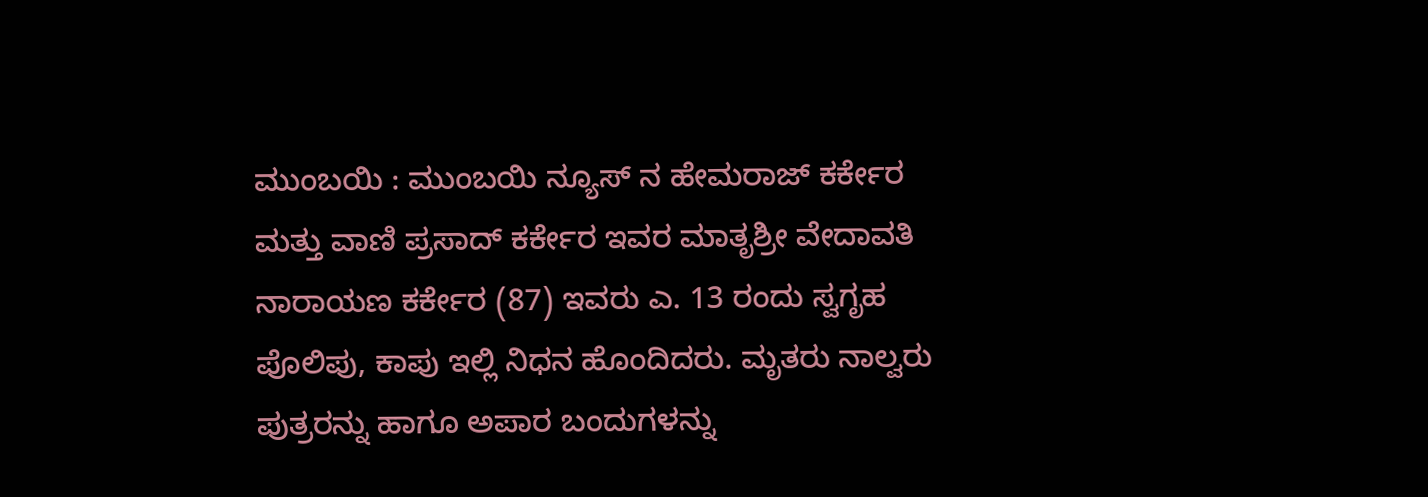ಮುಂಬಯಿ : ಮುಂಬಯಿ ನ್ಯೂಸ್ ನ ಹೇಮರಾಜ್ ಕರ್ಕೇರ ಮತ್ತು ವಾಣಿ ಪ್ರಸಾದ್ ಕರ್ಕೇರ ಇವರ ಮಾತೃಶ್ರೀ ವೇದಾವತಿ ನಾರಾಯಣ ಕರ್ಕೇರ (87) ಇವರು ಎ. 13 ರಂದು ಸ್ವಗೃಹ ಪೊಲಿಪು, ಕಾಪು ಇಲ್ಲಿ ನಿಧನ ಹೊಂದಿದರು. ಮೃತರು ನಾಲ್ವರು ಪುತ್ರರನ್ನು ಹಾಗೂ ಅಪಾರ ಬಂದುಗಳನ್ನು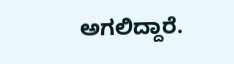ಅಗಲಿದ್ದಾರೆ.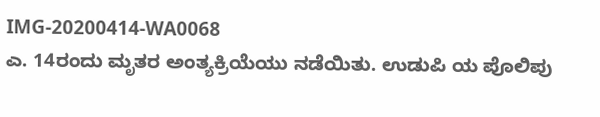IMG-20200414-WA0068
ಎ. 14ರಂದು ಮೃತರ ಅಂತ್ಯಕ್ರಿಯೆಯು ನಡೆಯಿತು. ಉಡುಪಿ ಯ ಪೊಲಿಪು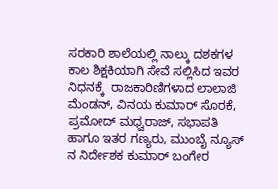ಸರಕಾರಿ ಶಾಲೆಯಲ್ಲಿ ನಾಲ್ಕು ದಶಕಗಳ ಕಾಲ ಶಿಕ್ಷಕಿಯಾಗಿ ಸೇವೆ ಸಲ್ಲಿಸಿದ ಇವರ ನಿಧನಕ್ಕೆ  ರಾಜಕಾರಿಣಿಗಳಾದ ಲಾಲಾಜಿ ಮೆಂಡನ್, ವಿನಯ ಕುಮಾರ್ ಸೊರಕೆ, ಪ್ರಮೋದ್ ಮಧ್ವರಾಜ್, ಸಭಾಪತಿ ಹಾಗೂ ಇತರ ಗಣ್ಯರು, ಮುಂಬೈ ನ್ಯೂಸ್ ನ ನಿರ್ದೇಶಕ ಕುಮಾರ್ ಬಂಗೇರ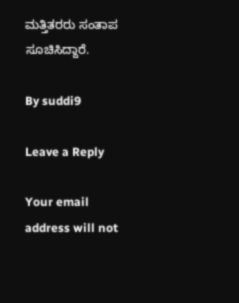ಮತ್ತಿತರರು ಸಂತಾಪ ಸೂಚಿಸಿದ್ದಾರೆ.

By suddi9

Leave a Reply

Your email address will not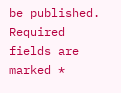be published. Required fields are marked *